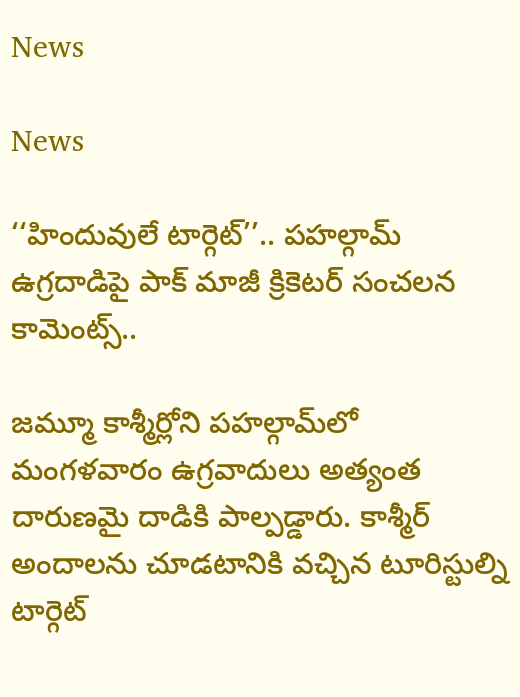News

News

‘‘హిందువులే టార్గెట్’’.. పహల్గామ్ ఉగ్రదాడిపై పాక్ మాజీ క్రికెటర్ సంచలన కామెంట్స్..

జమ్మూ కాశ్మీర్లోని పహల్గామ్‌లో మంగళవారం ఉగ్రవాదులు అత్యంత దారుణమై దాడికి పాల్పడ్డారు. కాశ్మీర్ అందాలను చూడటానికి వచ్చిన టూరిస్టుల్ని టార్గెట్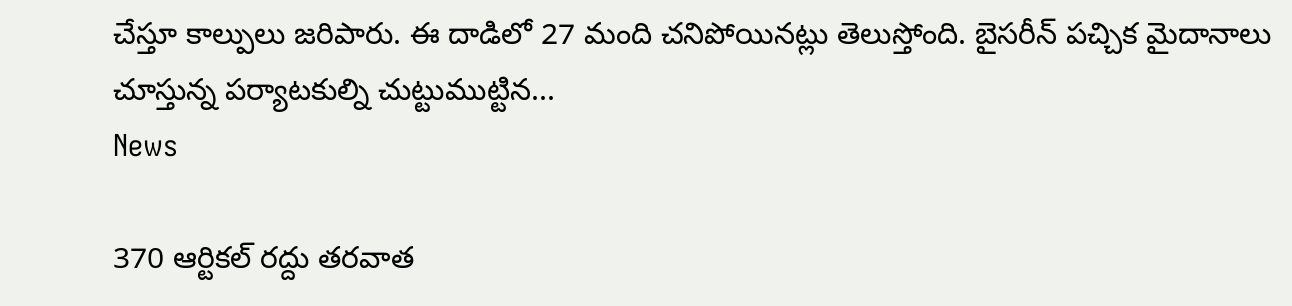చేస్తూ కాల్పులు జరిపారు. ఈ దాడిలో 27 మంది చనిపోయినట్లు తెలుస్తోంది. బైసరీన్ పచ్చిక మైదానాలు చూస్తున్న పర్యాటకుల్ని చుట్టుముట్టిన...
News

370 ఆర్టికల్ రద్దు తరవాత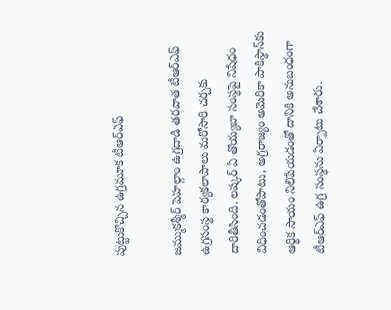పుట్టుకొచ్చిన ఉగ్రమూక టీఆర్‌ఎఫ్

జమ్ముకశ్మీర్ పెహల్గాం ఉగ్రదాడి తరవాత టీఆర్‌ఎఫ్ ఉగ్రసంస్థ కార్యకలాపాలు మరోసారి చర్చకు దారితీసింది. లష్కర్ ఏ తొయ్యబా సంస్థపై నిషేధం విధించడంతోపాటు, అగ్రరాజ్యం అమెరికా పాకిస్థాన్‌కు ఆర్థిక సాయం నిలిపేయడంతో దానికి అనుబంధంగా టీఆర్‌ఎఫ్ ఉగ్ర సంస్థను ఏర్పాటు చేశారు.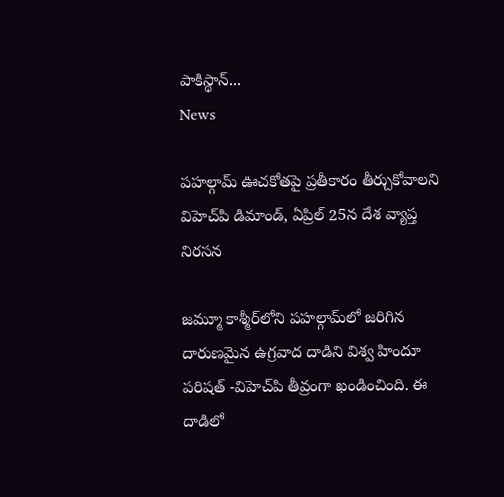పాకిస్థాన్...
News

పహల్గామ్ ఊచకోతపై ప్రతీకారం తీర్చుకోవాలని విహెచ్‌‌‌‌‌‌‌‌‌‌‌‌పి డిమాండ్, ఏప్రిల్ 25న దేశ వ్యాప్త నిరసన

జమ్మూ కాశ్మీర్‌లోని పహల్గామ్‌లో జరిగిన దారుణమైన ఉగ్రవాద దాడిని విశ్వ హిందూ పరిషత్ -విహెచ్‌‌‌‌‌‌‌‌‌‌‌‌పి తీవ్రంగా ఖండించింది. ఈ దాడిలో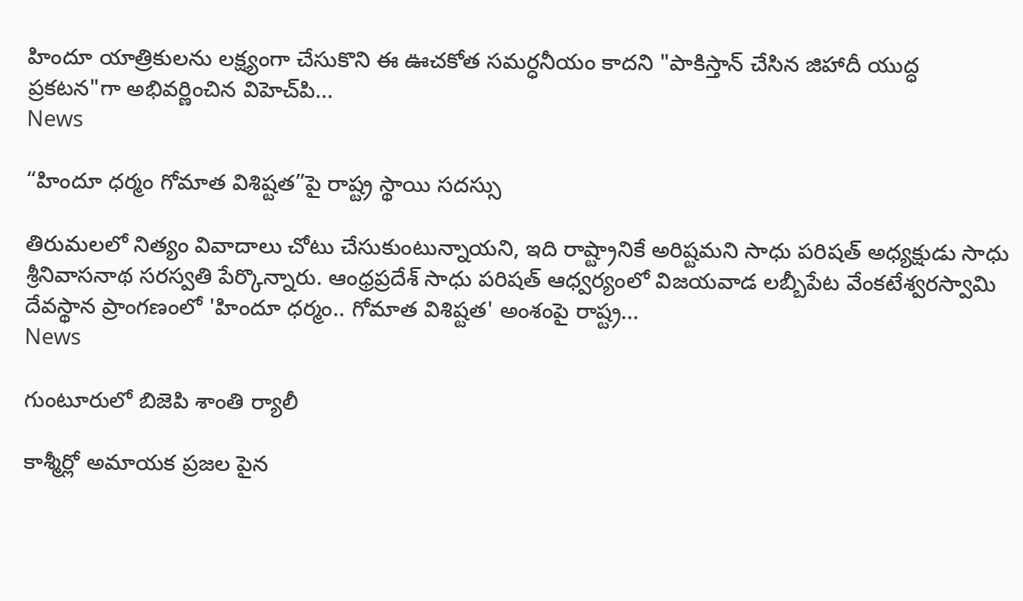హిందూ యాత్రికులను లక్ష్యంగా చేసుకొని ఈ ఊచకోత సమర్ధనీయం కాదని "పాకిస్తాన్ చేసిన జిహాదీ యుద్ధ ప్రకటన"గా అభివర్ణించిన విహెచ్‌‌‌‌‌‌‌‌‌‌‌‌పి...
News

“హిందూ ధర్మం గోమాత విశిష్టత”పై రాష్ట్ర స్థాయి సదస్సు

తిరుమలలో నిత్యం వివాదాలు చోటు చేసుకుంటున్నాయని, ఇది రాష్ట్రానికే అరిష్టమని సాధు పరిషత్ అధ్యక్షుడు సాధు శ్రీనివాసనాథ సరస్వతి పేర్కొన్నారు. ఆంధ్రప్రదేశ్ సాధు పరిషత్ ఆధ్వర్యంలో విజయవాడ లబ్బీపేట వేంకటేశ్వరస్వామి దేవస్థాన ప్రాంగణంలో 'హిందూ ధర్మం.. గోమాత విశిష్టత' అంశంపై రాష్ట్ర...
News

గుంటూరులో బిజెపి శాంతి ర్యాలీ

కాశ్మీర్లో అమాయక ప్రజల పైన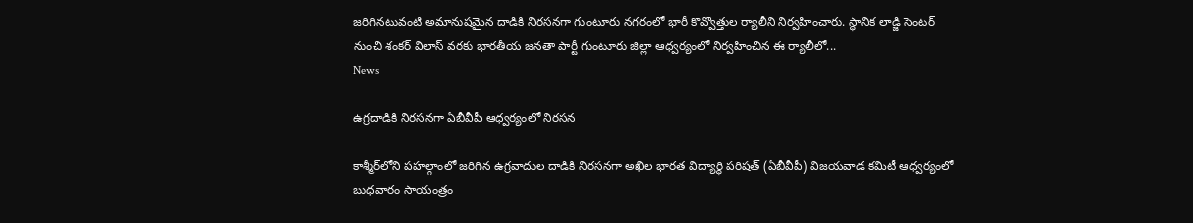జరిగినటువంటి అమానుషమైన దాడికి నిరసనగా గుంటూరు నగరంలో భారీ కొవ్వొత్తుల ర్యాలీని నిర్వహించారు. స్థానిక లాడ్జి సెంటర్ నుంచి శంకర్ విలాస్ వరకు భారతీయ జనతా పార్టీ గుంటూరు జిల్లా ఆధ్వర్యంలో నిర్వహించిన ఈ ర్యాలీలో...
News

ఉగ్రదాడికి నిరసనగా ఏబీవీపీ ఆధ్వర్యంలో నిరసన

కాశ్మీర్‌లోని పహల్గాంలో జరిగిన ఉగ్రవాదుల దాడికి నిరసనగా అఖిల భారత విద్యార్థి పరిషత్‌ (ఏబీవీపీ) విజయవాడ కమిటీ ఆధ్వర్యంలో బుధవారం సాయంత్రం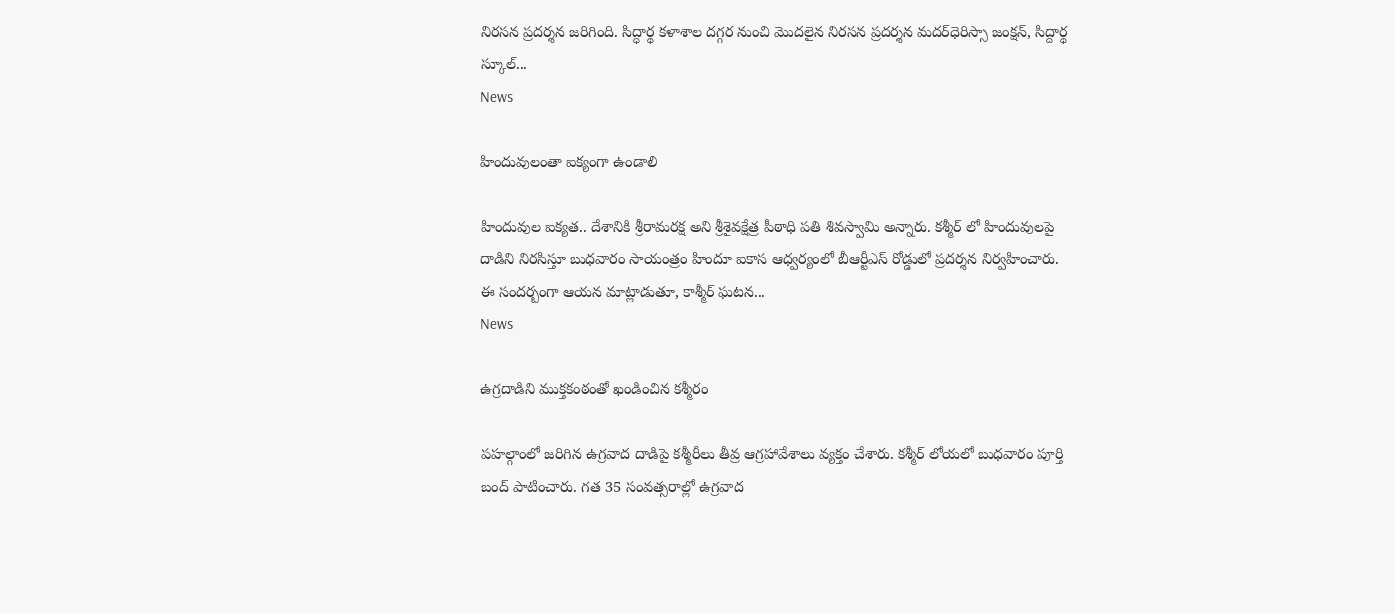నిరసన ప్రదర్శన జరిగింది. సిద్ధార్థ కళాశాల దగ్గర నుంచి మొదలైన నిరసన ప్రదర్శన మదర్‌ధెరిస్సా జంక్షన్‌, సిద్దార్థ స్కూల్‌...
News

హిందువులంతా ఐక్యంగా ఉండాలి

హిందువుల ఐక్యత.. దేశానికి శ్రీరామరక్ష అని శ్రీశైవక్షేత్ర పీఠాధి పతి శివస్వామి అన్నారు. కశ్మీర్ లో హిందువులపై దాడిని నిరసిస్తూ బుధవారం సాయంత్రం హిందూ ఐకాస ఆధ్వర్యంలో బీఆర్టీఎస్ రోడ్డులో ప్రదర్శన నిర్వహించారు. ఈ సందర్బంగా ఆయన మాట్లాడుతూ, కాశ్మీర్ ఘటన...
News

ఉగ్రదాడిని ముక్తకంఠంతో ఖండించిన కశ్మీరం

పహల్గాంలో జరిగిన ఉగ్రవాద దాడిపై కశ్మీరీలు తీవ్ర ఆగ్రహావేశాలు వ్యక్తం చేశారు. కశ్మీర్‌ లోయలో బుధవారం పూర్తి బంద్‌ పాటించారు. గత 35 సంవత్సరాల్లో ఉగ్రవాద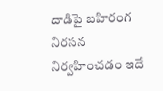దాడిపై బహిరంగ నిరసన నిర్వహించడం ఇదే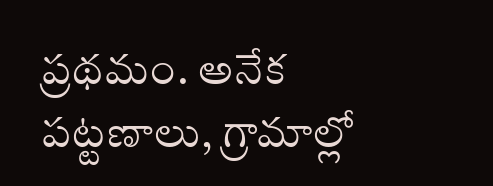ప్రథమం. అనేక పట్టణాలు, గ్రామాల్లో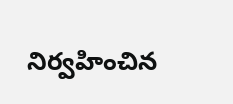నిర్వహించిన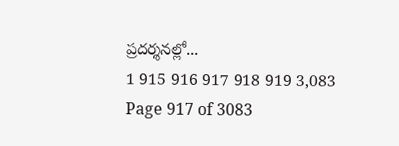ప్రదర్శనల్లో...
1 915 916 917 918 919 3,083
Page 917 of 3083